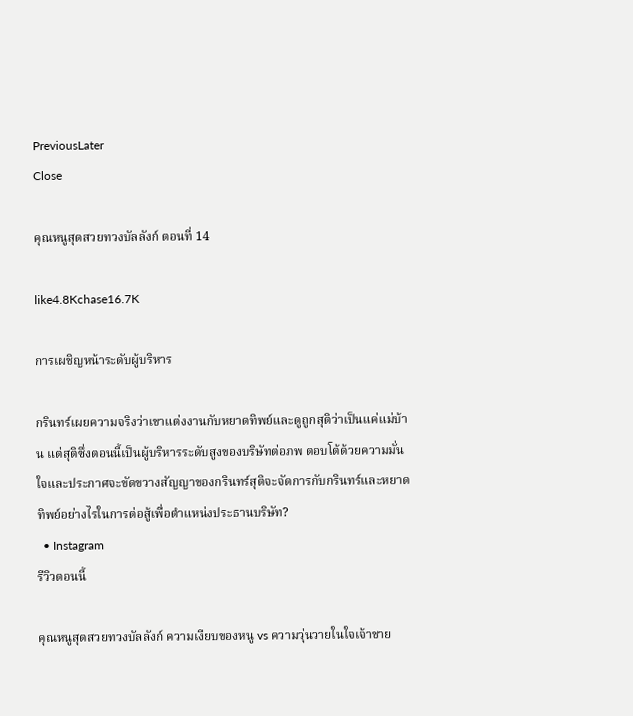PreviousLater
Close

คุณหนูสุดสวยทวงบัลลังก์ ตอนที่ 14

like4.8Kchase16.7K

การเผชิญหน้าระดับผู้บริหาร

กรินทร์เผยความจริงว่าเขาแต่งงานกับหยาดทิพย์และดูถูกสุติว่าเป็นแค่แม่บ้าน แต่สุติซึ่งตอนนี้เป็นผู้บริหารระดับสูงของบริษัทต่อภพ ตอบโต้ด้วยความมั่นใจและประกาศจะขัดขวางสัญญาของกรินทร์สุติจะจัดการกับกรินทร์และหยาดทิพย์อย่างไรในการต่อสู้เพื่อตำแหน่งประธานบริษัท?
  • Instagram
รีวิวตอนนี้

คุณหนูสุดสวยทวงบัลลังก์ ความเงียบของหนู vs ความวุ่นวายในใจเจ้าชาย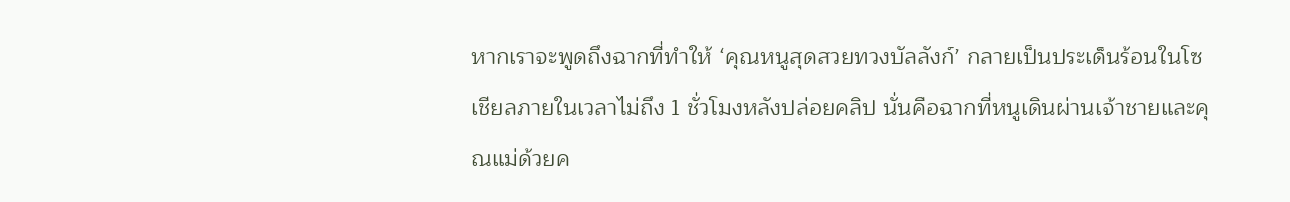หากเราจะพูดถึงฉากที่ทำให้ ‘คุณหนูสุดสวยทวงบัลลังก์’ กลายเป็นประเด็นร้อนในโซเชียลภายในเวลาไม่ถึง 1 ชั่วโมงหลังปล่อยคลิป นั่นคือฉากที่หนูเดินผ่านเจ้าชายและคุณแม่ด้วยค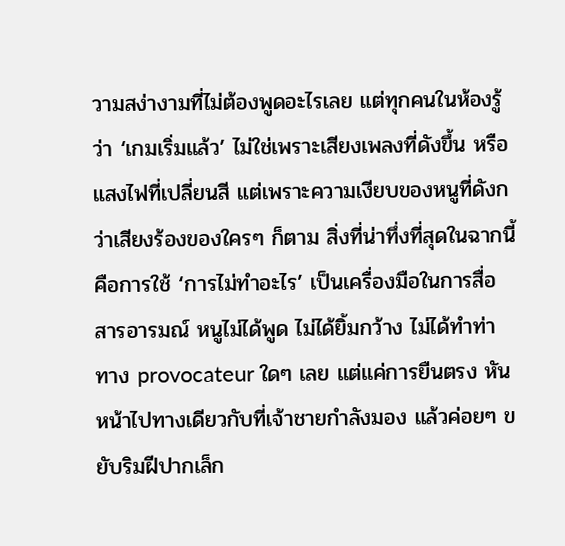วามสง่างามที่ไม่ต้องพูดอะไรเลย แต่ทุกคนในห้องรู้ว่า ‘เกมเริ่มแล้ว’ ไม่ใช่เพราะเสียงเพลงที่ดังขึ้น หรือแสงไฟที่เปลี่ยนสี แต่เพราะความเงียบของหนูที่ดังกว่าเสียงร้องของใครๆ ก็ตาม สิ่งที่น่าทึ่งที่สุดในฉากนี้คือการใช้ ‘การไม่ทำอะไร’ เป็นเครื่องมือในการสื่อสารอารมณ์ หนูไม่ได้พูด ไม่ได้ยิ้มกว้าง ไม่ได้ทำท่าทาง provocateur ใดๆ เลย แต่แค่การยืนตรง หันหน้าไปทางเดียวกับที่เจ้าชายกำลังมอง แล้วค่อยๆ ขยับริมฝีปากเล็ก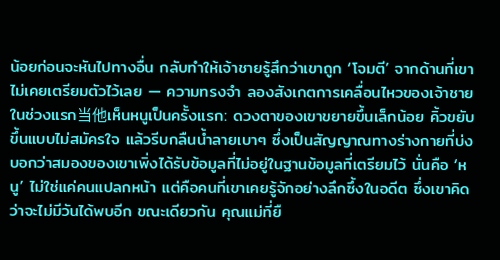น้อยก่อนจะหันไปทางอื่น กลับทำให้เจ้าชายรู้สึกว่าเขาถูก ‘โจมตี’ จากด้านที่เขาไม่เคยเตรียมตัวไว้เลย — ความทรงจำ ลองสังเกตการเคลื่อนไหวของเจ้าชายในช่วงแรก当他เห็นหนูเป็นครั้งแรก: ดวงตาของเขาขยายขึ้นเล็กน้อย คิ้วขยับขึ้นแบบไม่สมัครใจ แล้วรีบกลืนน้ำลายเบาๆ ซึ่งเป็นสัญญาณทางร่างกายที่บ่งบอกว่าสมองของเขาเพิ่งได้รับข้อมูลที่ไม่อยู่ในฐานข้อมูลที่เตรียมไว้ นั่นคือ ‘หนู’ ไม่ใช่แค่คนแปลกหน้า แต่คือคนที่เขาเคยรู้จักอย่างลึกซึ้งในอดีต ซึ่งเขาคิดว่าจะไม่มีวันได้พบอีก ขณะเดียวกัน คุณแม่ที่ยื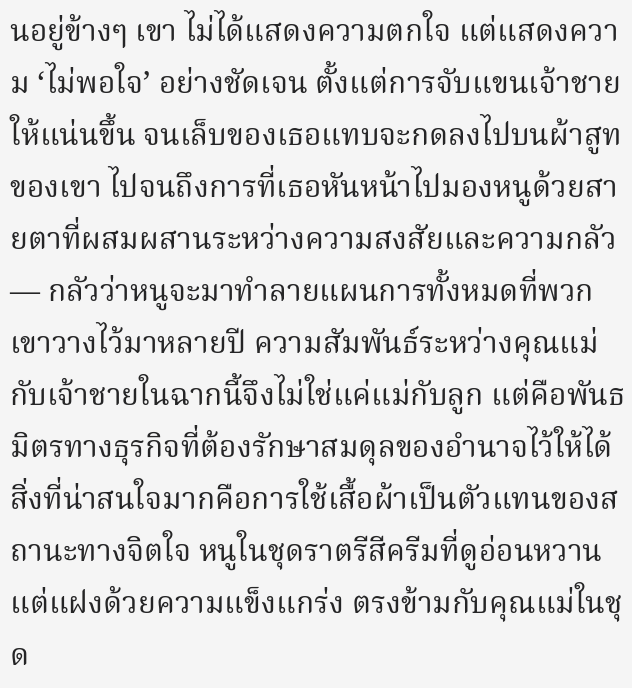นอยู่ข้างๆ เขา ไม่ได้แสดงความตกใจ แต่แสดงความ ‘ไม่พอใจ’ อย่างชัดเจน ตั้งแต่การจับแขนเจ้าชายให้แน่นขึ้น จนเล็บของเธอแทบจะกดลงไปบนผ้าสูทของเขา ไปจนถึงการที่เธอหันหน้าไปมองหนูด้วยสายตาที่ผสมผสานระหว่างความสงสัยและความกลัว — กลัวว่าหนูจะมาทำลายแผนการทั้งหมดที่พวกเขาวางไว้มาหลายปี ความสัมพันธ์ระหว่างคุณแม่กับเจ้าชายในฉากนี้จึงไม่ใช่แค่แม่กับลูก แต่คือพันธมิตรทางธุรกิจที่ต้องรักษาสมดุลของอำนาจไว้ให้ได้ สิ่งที่น่าสนใจมากคือการใช้เสื้อผ้าเป็นตัวแทนของสถานะทางจิตใจ หนูในชุดราตรีสีครีมที่ดูอ่อนหวานแต่แฝงด้วยความแข็งแกร่ง ตรงข้ามกับคุณแม่ในชุด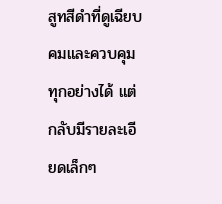สูทสีดำที่ดูเฉียบคมและควบคุมทุกอย่างได้ แต่กลับมีรายละเอียดเล็กๆ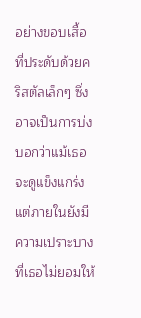อย่างขอบเสื้อที่ประดับด้วยคริสตัลเล็กๆ ซึ่งอาจเป็นการบ่งบอกว่าแม้เธอจะดูแข็งแกร่ง แต่ภายในยังมีความเปราะบางที่เธอไม่ยอมให้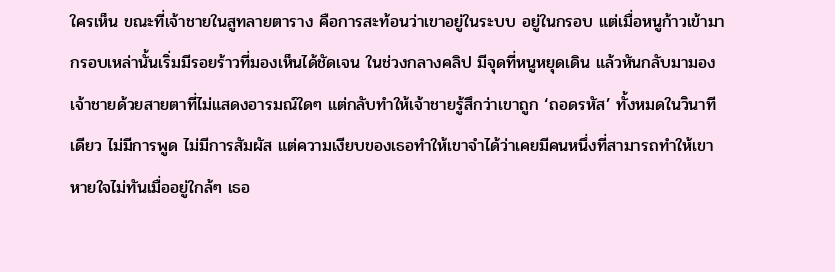ใครเห็น ขณะที่เจ้าชายในสูทลายตาราง คือการสะท้อนว่าเขาอยู่ในระบบ อยู่ในกรอบ แต่เมื่อหนูก้าวเข้ามา กรอบเหล่านั้นเริ่มมีรอยร้าวที่มองเห็นได้ชัดเจน ในช่วงกลางคลิป มีจุดที่หนูหยุดเดิน แล้วหันกลับมามองเจ้าชายด้วยสายตาที่ไม่แสดงอารมณ์ใดๆ แต่กลับทำให้เจ้าชายรู้สึกว่าเขาถูก ‘ถอดรหัส’ ทั้งหมดในวินาทีเดียว ไม่มีการพูด ไม่มีการสัมผัส แต่ความเงียบของเธอทำให้เขาจำได้ว่าเคยมีคนหนึ่งที่สามารถทำให้เขาหายใจไม่ทันเมื่ออยู่ใกล้ๆ เธอ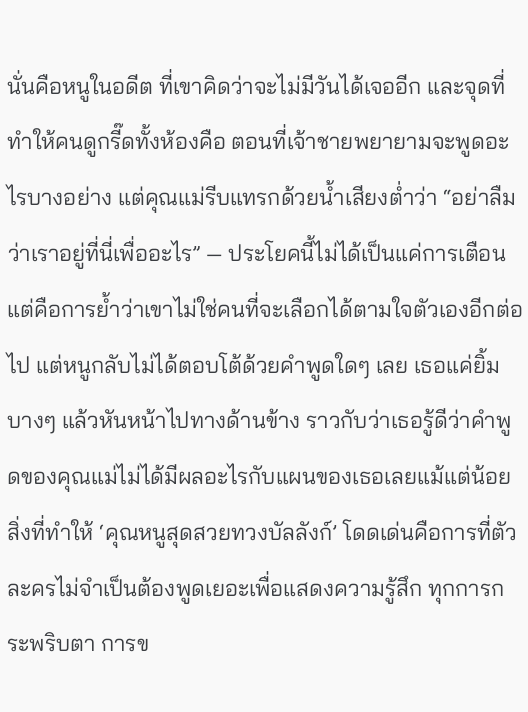นั่นคือหนูในอดีต ที่เขาคิดว่าจะไม่มีวันได้เจออีก และจุดที่ทำให้คนดูกรี๊ดทั้งห้องคือ ตอนที่เจ้าชายพยายามจะพูดอะไรบางอย่าง แต่คุณแม่รีบแทรกด้วยน้ำเสียงต่ำว่า “อย่าลืมว่าเราอยู่ที่นี่เพื่ออะไร” — ประโยคนี้ไม่ได้เป็นแค่การเตือน แต่คือการย้ำว่าเขาไม่ใช่คนที่จะเลือกได้ตามใจตัวเองอีกต่อไป แต่หนูกลับไม่ได้ตอบโต้ด้วยคำพูดใดๆ เลย เธอแค่ยิ้มบางๆ แล้วหันหน้าไปทางด้านข้าง ราวกับว่าเธอรู้ดีว่าคำพูดของคุณแม่ไม่ได้มีผลอะไรกับแผนของเธอเลยแม้แต่น้อย สิ่งที่ทำให้ ‘คุณหนูสุดสวยทวงบัลลังก์’ โดดเด่นคือการที่ตัวละครไม่จำเป็นต้องพูดเยอะเพื่อแสดงความรู้สึก ทุกการกระพริบตา การข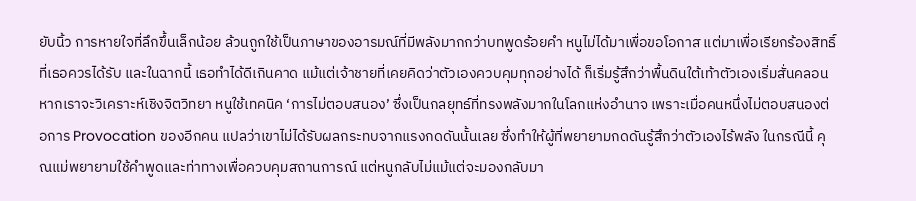ยับนิ้ว การหายใจที่ลึกขึ้นเล็กน้อย ล้วนถูกใช้เป็นภาษาของอารมณ์ที่มีพลังมากกว่าบทพูดร้อยคำ หนูไม่ได้มาเพื่อขอโอกาส แต่มาเพื่อเรียกร้องสิทธิ์ที่เธอควรได้รับ และในฉากนี้ เธอทำได้ดีเกินคาด แม้แต่เจ้าชายที่เคยคิดว่าตัวเองควบคุมทุกอย่างได้ ก็เริ่มรู้สึกว่าพื้นดินใต้เท้าตัวเองเริ่มสั่นคลอน หากเราจะวิเคราะห์เชิงจิตวิทยา หนูใช้เทคนิค ‘การไม่ตอบสนอง’ ซึ่งเป็นกลยุทธ์ที่ทรงพลังมากในโลกแห่งอำนาจ เพราะเมื่อคนหนึ่งไม่ตอบสนองต่อการ Provocation ของอีกคน แปลว่าเขาไม่ได้รับผลกระทบจากแรงกดดันนั้นเลย ซึ่งทำให้ผู้ที่พยายามกดดันรู้สึกว่าตัวเองไร้พลัง ในกรณีนี้ คุณแม่พยายามใช้คำพูดและท่าทางเพื่อควบคุมสถานการณ์ แต่หนูกลับไม่แม้แต่จะมองกลับมา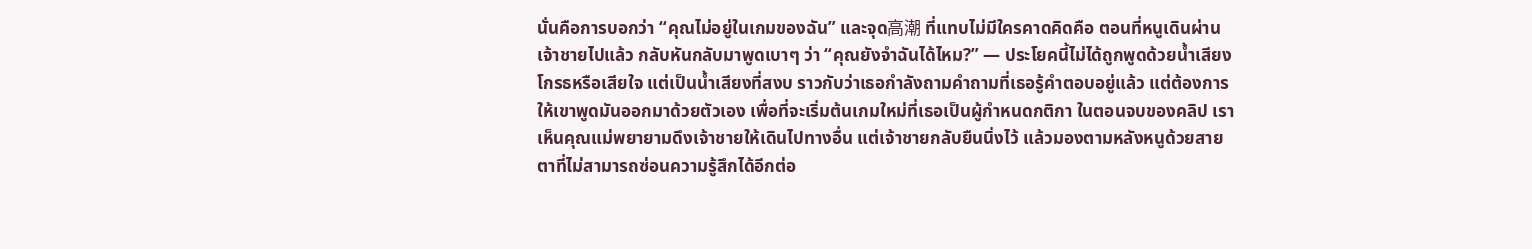นั่นคือการบอกว่า “คุณไม่อยู่ในเกมของฉัน” และจุด高潮 ที่แทบไม่มีใครคาดคิดคือ ตอนที่หนูเดินผ่านเจ้าชายไปแล้ว กลับหันกลับมาพูดเบาๆ ว่า “คุณยังจำฉันได้ไหม?” — ประโยคนี้ไม่ได้ถูกพูดด้วยน้ำเสียงโกรธหรือเสียใจ แต่เป็นน้ำเสียงที่สงบ ราวกับว่าเธอกำลังถามคำถามที่เธอรู้คำตอบอยู่แล้ว แต่ต้องการให้เขาพูดมันออกมาด้วยตัวเอง เพื่อที่จะเริ่มต้นเกมใหม่ที่เธอเป็นผู้กำหนดกติกา ในตอนจบของคลิป เราเห็นคุณแม่พยายามดึงเจ้าชายให้เดินไปทางอื่น แต่เจ้าชายกลับยืนนิ่งไว้ แล้วมองตามหลังหนูด้วยสายตาที่ไม่สามารถซ่อนความรู้สึกได้อีกต่อ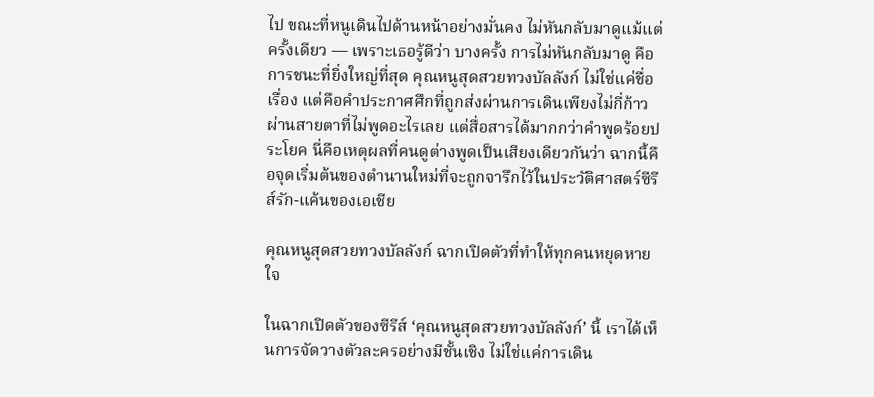ไป ขณะที่หนูเดินไปด้านหน้าอย่างมั่นคง ไม่หันกลับมาดูแม้แต่ครั้งเดียว — เพราะเธอรู้ดีว่า บางครั้ง การไม่หันกลับมาดู คือการชนะที่ยิ่งใหญ่ที่สุด คุณหนูสุดสวยทวงบัลลังก์ ไม่ใช่แค่ชื่อเรื่อง แต่คือคำประกาศศึกที่ถูกส่งผ่านการเดินเพียงไม่กี่ก้าว ผ่านสายตาที่ไม่พูดอะไรเลย แต่สื่อสารได้มากกว่าคำพูดร้อยประโยค นี่คือเหตุผลที่คนดูต่างพูดเป็นเสียงเดียวกันว่า ฉากนี้คือจุดเริ่มต้นของตำนานใหม่ที่จะถูกจารึกไว้ในประวัติศาสตร์ซีรีส์รัก-แค้นของเอเชีย

คุณหนูสุดสวยทวงบัลลังก์ ฉากเปิดตัวที่ทำให้ทุกคนหยุดหายใจ

ในฉากเปิดตัวของซีรีส์ ‘คุณหนูสุดสวยทวงบัลลังก์’ นี้ เราได้เห็นการจัดวางตัวละครอย่างมีชั้นเชิง ไม่ใช่แค่การเดิน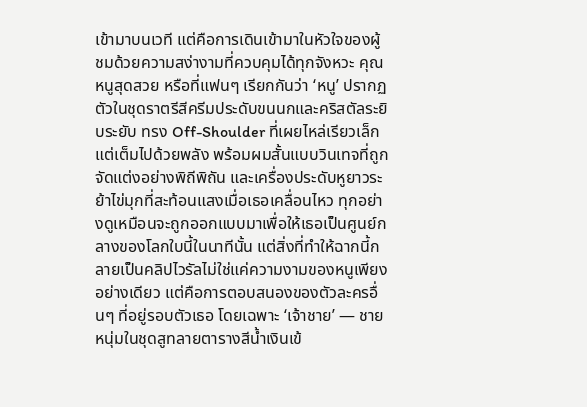เข้ามาบนเวที แต่คือการเดินเข้ามาในหัวใจของผู้ชมด้วยความสง่างามที่ควบคุมได้ทุกจังหวะ คุณหนูสุดสวย หรือที่แฟนๆ เรียกกันว่า ‘หนู’ ปรากฏตัวในชุดราตรีสีครีมประดับขนนกและคริสตัลระยิบระยับ ทรง Off-Shoulder ที่เผยไหล่เรียวเล็กแต่เต็มไปด้วยพลัง พร้อมผมสั้นแบบวินเทจที่ถูกจัดแต่งอย่างพิถีพิถัน และเครื่องประดับหูยาวระย้าไข่มุกที่สะท้อนแสงเมื่อเธอเคลื่อนไหว ทุกอย่างดูเหมือนจะถูกออกแบบมาเพื่อให้เธอเป็นศูนย์กลางของโลกใบนี้ในนาทีนั้น แต่สิ่งที่ทำให้ฉากนี้กลายเป็นคลิปไวรัลไม่ใช่แค่ความงามของหนูเพียงอย่างเดียว แต่คือการตอบสนองของตัวละครอื่นๆ ที่อยู่รอบตัวเธอ โดยเฉพาะ ‘เจ้าชาย’ — ชายหนุ่มในชุดสูทลายตารางสีน้ำเงินเข้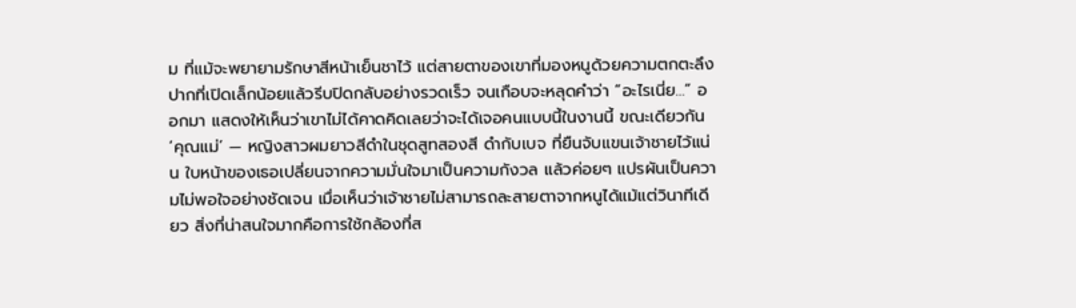ม ที่แม้จะพยายามรักษาสีหน้าเย็นชาไว้ แต่สายตาของเขาที่มองหนูด้วยความตกตะลึง ปากที่เปิดเล็กน้อยแล้วรีบปิดกลับอย่างรวดเร็ว จนเกือบจะหลุดคำว่า “อะไรเนี่ย…” ออกมา แสดงให้เห็นว่าเขาไม่ได้คาดคิดเลยว่าจะได้เจอคนแบบนี้ในงานนี้ ขณะเดียวกัน ‘คุณแม่’ — หญิงสาวผมยาวสีดำในชุดสูทสองสี ดำกับเบจ ที่ยืนจับแขนเจ้าชายไว้แน่น ใบหน้าของเธอเปลี่ยนจากความมั่นใจมาเป็นความกังวล แล้วค่อยๆ แปรผันเป็นความไม่พอใจอย่างชัดเจน เมื่อเห็นว่าเจ้าชายไม่สามารถละสายตาจากหนูได้แม้แต่วินาทีเดียว สิ่งที่น่าสนใจมากคือการใช้กล้องที่ส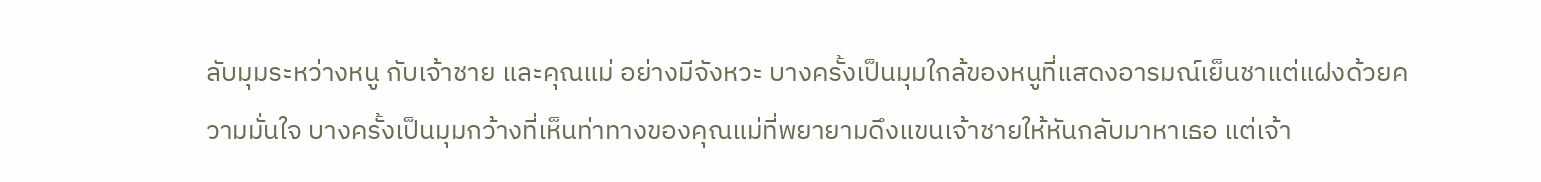ลับมุมระหว่างหนู กับเจ้าชาย และคุณแม่ อย่างมีจังหวะ บางครั้งเป็นมุมใกล้ของหนูที่แสดงอารมณ์เย็นชาแต่แฝงด้วยความมั่นใจ บางครั้งเป็นมุมกว้างที่เห็นท่าทางของคุณแม่ที่พยายามดึงแขนเจ้าชายให้หันกลับมาหาเธอ แต่เจ้า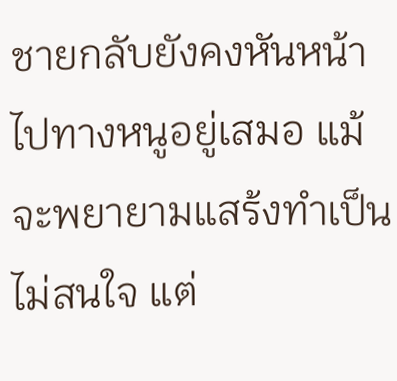ชายกลับยังคงหันหน้าไปทางหนูอยู่เสมอ แม้จะพยายามแสร้งทำเป็นไม่สนใจ แต่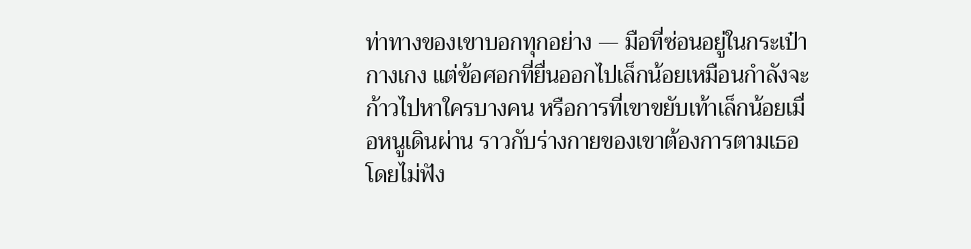ท่าทางของเขาบอกทุกอย่าง — มือที่ซ่อนอยู่ในกระเป๋ากางเกง แต่ข้อศอกที่ยื่นออกไปเล็กน้อยเหมือนกำลังจะก้าวไปหาใครบางคน หรือการที่เขาขยับเท้าเล็กน้อยเมื่อหนูเดินผ่าน ราวกับร่างกายของเขาต้องการตามเธอโดยไม่ฟัง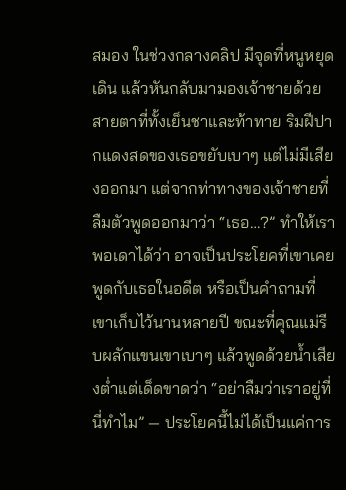สมอง ในช่วงกลางคลิป มีจุดที่หนูหยุดเดิน แล้วหันกลับมามองเจ้าชายด้วยสายตาที่ทั้งเย็นชาและท้าทาย ริมฝีปากแดงสดของเธอขยับเบาๆ แต่ไม่มีเสียงออกมา แต่จากท่าทางของเจ้าชายที่ลืมตัวพูดออกมาว่า “เธอ…?” ทำให้เราพอเดาได้ว่า อาจเป็นประโยคที่เขาเคยพูดกับเธอในอดีต หรือเป็นคำถามที่เขาเก็บไว้นานหลายปี ขณะที่คุณแม่รีบผลักแขนเขาเบาๆ แล้วพูดด้วยน้ำเสียงต่ำแต่เด็ดขาดว่า “อย่าลืมว่าเราอยู่ที่นี่ทำไม” — ประโยคนี้ไม่ได้เป็นแค่การ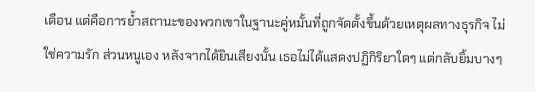เตือน แต่คือการย้ำสถานะของพวกเขาในฐานะคู่หมั้นที่ถูกจัดตั้งขึ้นด้วยเหตุผลทางธุรกิจ ไม่ใช่ความรัก ส่วนหนูเอง หลังจากได้ยินเสียงนั้น เธอไม่ได้แสดงปฏิกิริยาใดๆ แต่กลับยิ้มบางๆ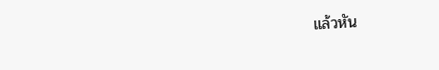แล้วหัน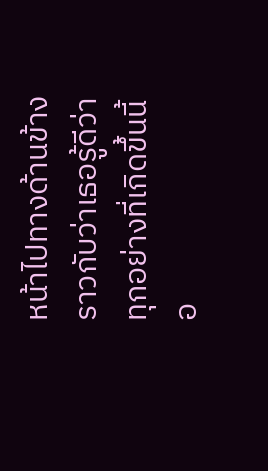หน้าไปทางด้านข้าง ราวกับว่าเธอรู้ดีว่าทุกอย่างที่เกิดขึ้นนี้อ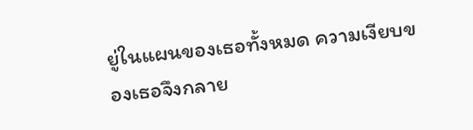ยู่ในแผนของเธอทั้งหมด ความเงียบของเธอจึงกลาย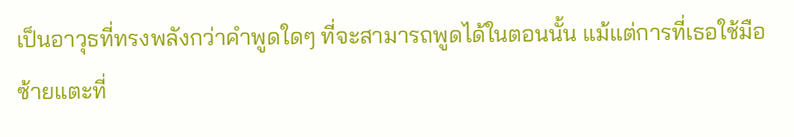เป็นอาวุธที่ทรงพลังกว่าคำพูดใดๆ ที่จะสามารถพูดได้ในตอนนั้น แม้แต่การที่เธอใช้มือซ้ายแตะที่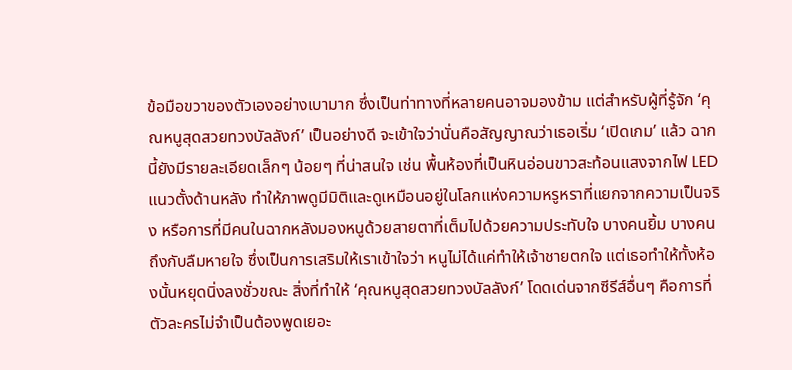ข้อมือขวาของตัวเองอย่างเบามาก ซึ่งเป็นท่าทางที่หลายคนอาจมองข้าม แต่สำหรับผู้ที่รู้จัก ‘คุณหนูสุดสวยทวงบัลลังก์’ เป็นอย่างดี จะเข้าใจว่านั่นคือสัญญาณว่าเธอเริ่ม ‘เปิดเกม’ แล้ว ฉากนี้ยังมีรายละเอียดเล็กๆ น้อยๆ ที่น่าสนใจ เช่น พื้นห้องที่เป็นหินอ่อนขาวสะท้อนแสงจากไฟ LED แนวตั้งด้านหลัง ทำให้ภาพดูมีมิติและดูเหมือนอยู่ในโลกแห่งความหรูหราที่แยกจากความเป็นจริง หรือการที่มีคนในฉากหลังมองหนูด้วยสายตาที่เต็มไปด้วยความประทับใจ บางคนยิ้ม บางคนถึงกับลืมหายใจ ซึ่งเป็นการเสริมให้เราเข้าใจว่า หนูไม่ได้แค่ทำให้เจ้าชายตกใจ แต่เธอทำให้ทั้งห้องนั้นหยุดนิ่งลงชั่วขณะ สิ่งที่ทำให้ ‘คุณหนูสุดสวยทวงบัลลังก์’ โดดเด่นจากซีรีส์อื่นๆ คือการที่ตัวละครไม่จำเป็นต้องพูดเยอะ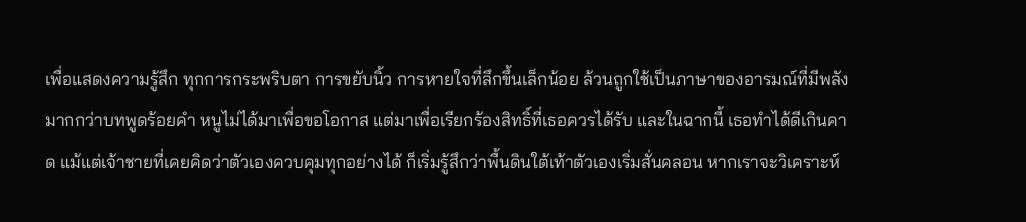เพื่อแสดงความรู้สึก ทุกการกระพริบตา การขยับนิ้ว การหายใจที่ลึกขึ้นเล็กน้อย ล้วนถูกใช้เป็นภาษาของอารมณ์ที่มีพลังมากกว่าบทพูดร้อยคำ หนูไม่ได้มาเพื่อขอโอกาส แต่มาเพื่อเรียกร้องสิทธิ์ที่เธอควรได้รับ และในฉากนี้ เธอทำได้ดีเกินคาด แม้แต่เจ้าชายที่เคยคิดว่าตัวเองควบคุมทุกอย่างได้ ก็เริ่มรู้สึกว่าพื้นดินใต้เท้าตัวเองเริ่มสั่นคลอน หากเราจะวิเคราะห์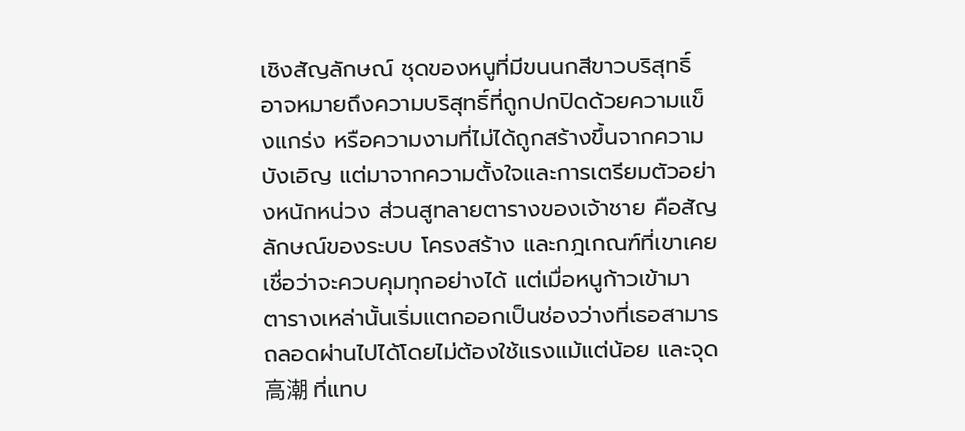เชิงสัญลักษณ์ ชุดของหนูที่มีขนนกสีขาวบริสุทธิ์ อาจหมายถึงความบริสุทธิ์ที่ถูกปกปิดด้วยความแข็งแกร่ง หรือความงามที่ไม่ได้ถูกสร้างขึ้นจากความบังเอิญ แต่มาจากความตั้งใจและการเตรียมตัวอย่างหนักหน่วง ส่วนสูทลายตารางของเจ้าชาย คือสัญลักษณ์ของระบบ โครงสร้าง และกฎเกณฑ์ที่เขาเคยเชื่อว่าจะควบคุมทุกอย่างได้ แต่เมื่อหนูก้าวเข้ามา ตารางเหล่านั้นเริ่มแตกออกเป็นช่องว่างที่เธอสามารถลอดผ่านไปได้โดยไม่ต้องใช้แรงแม้แต่น้อย และจุด高潮 ที่แทบ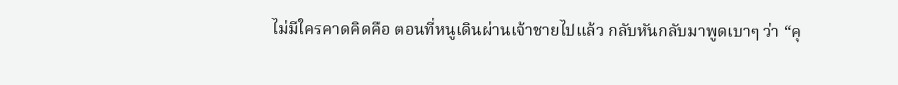ไม่มีใครคาดคิดคือ ตอนที่หนูเดินผ่านเจ้าชายไปแล้ว กลับหันกลับมาพูดเบาๆ ว่า “คุ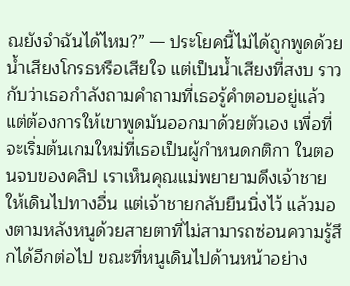ณยังจำฉันได้ไหม?” — ประโยคนี้ไม่ได้ถูกพูดด้วยน้ำเสียงโกรธหรือเสียใจ แต่เป็นน้ำเสียงที่สงบ ราวกับว่าเธอกำลังถามคำถามที่เธอรู้คำตอบอยู่แล้ว แต่ต้องการให้เขาพูดมันออกมาด้วยตัวเอง เพื่อที่จะเริ่มต้นเกมใหม่ที่เธอเป็นผู้กำหนดกติกา ในตอนจบของคลิป เราเห็นคุณแม่พยายามดึงเจ้าชายให้เดินไปทางอื่น แต่เจ้าชายกลับยืนนิ่งไว้ แล้วมองตามหลังหนูด้วยสายตาที่ไม่สามารถซ่อนความรู้สึกได้อีกต่อไป ขณะที่หนูเดินไปด้านหน้าอย่าง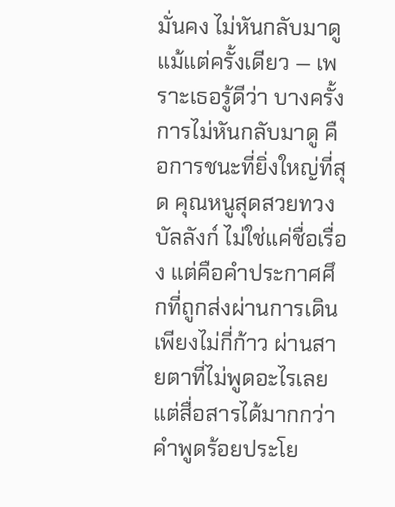มั่นคง ไม่หันกลับมาดูแม้แต่ครั้งเดียว — เพราะเธอรู้ดีว่า บางครั้ง การไม่หันกลับมาดู คือการชนะที่ยิ่งใหญ่ที่สุด คุณหนูสุดสวยทวงบัลลังก์ ไม่ใช่แค่ชื่อเรื่อง แต่คือคำประกาศศึกที่ถูกส่งผ่านการเดินเพียงไม่กี่ก้าว ผ่านสายตาที่ไม่พูดอะไรเลย แต่สื่อสารได้มากกว่าคำพูดร้อยประโย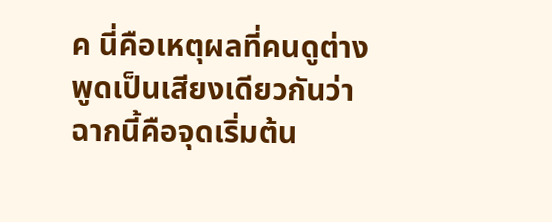ค นี่คือเหตุผลที่คนดูต่างพูดเป็นเสียงเดียวกันว่า ฉากนี้คือจุดเริ่มต้น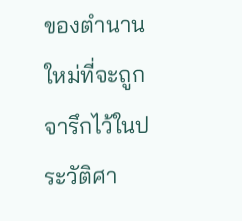ของตำนานใหม่ที่จะถูกจารึกไว้ในประวัติศา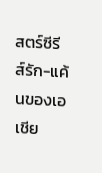สตร์ซีรีส์รัก-แค้นของเอเชีย